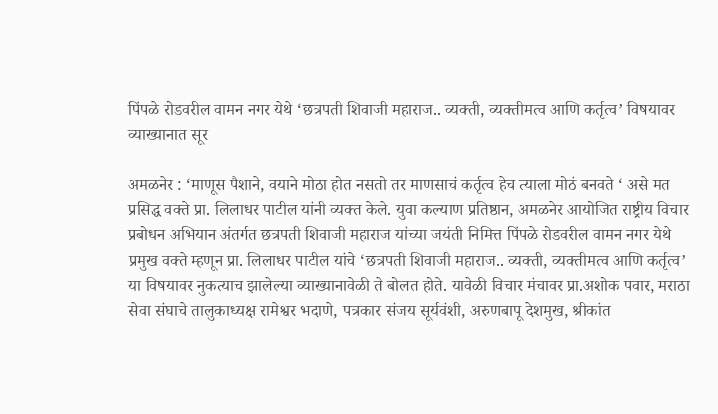पिंपळे रोडवरील वामन नगर येथे ‘छत्रपती शिवाजी महाराज.. व्यक्ती, व्यक्तीमत्व आणि कर्तृत्व’ विषयावर व्याख्यानात सूर

अमळनेर : ‘माणूस पैशाने, वयाने मोठा होत नसतो तर माणसाचं कर्तृत्व हेच त्याला मोठं बनवते ‘ असे मत प्रसिद्ध वक्ते प्रा. लिलाधर पाटील यांनी व्यक्त केले. युवा कल्याण प्रतिष्ठान, अमळनेर आयोजित राष्ट्रीय विचार प्रबोधन अभियान अंतर्गत छत्रपती शिवाजी महाराज यांच्या जयंती निमित्त पिंपळे रोडवरील वामन नगर येथे प्रमुख वक्ते म्हणून प्रा. लिलाधर पाटील यांचे ‘छत्रपती शिवाजी महाराज.. व्यक्ती, व्यक्तीमत्व आणि कर्तृत्व’ या विषयावर नुकत्याच झालेल्या व्याख्यानावेळी ते बोलत होते. यावेळी विचार मंचावर प्रा.अशोक पवार, मराठा सेवा संघाचे तालुकाध्यक्ष रामेश्वर भदाणे, पत्रकार संजय सूर्यवंशी, अरुणबापू देशमुख, श्रीकांत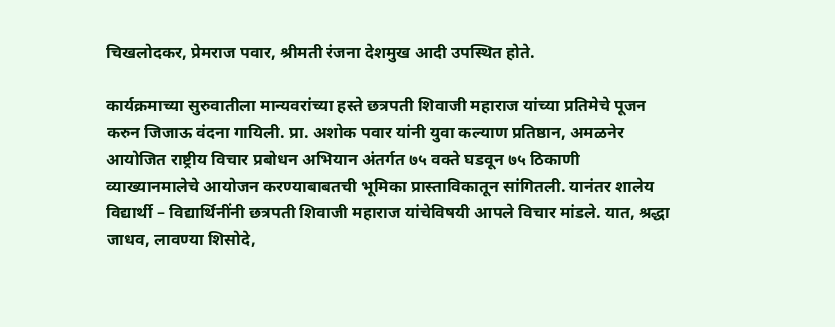चिखलोदकर, प्रेमराज पवार, श्रीमती रंजना देशमुख आदी उपस्थित होते.

कार्यक्रमाच्या सुरुवातीला मान्यवरांच्या हस्ते छत्रपती शिवाजी महाराज यांच्या प्रतिमेचे पूजन करुन जिजाऊ वंदना गायिली. प्रा. अशोक पवार यांनी युवा कल्याण प्रतिष्ठान, अमळनेर आयोजित राष्ट्रीय विचार प्रबोधन अभियान अंतर्गत ७५ वक्ते घडवून ७५ ठिकाणी व्याख्यानमालेचे आयोजन करण्याबाबतची भूमिका प्रास्ताविकातून सांगितली. यानंतर शालेय विद्यार्थी – विद्यार्थिनींनी छत्रपती शिवाजी महाराज यांचेविषयी आपले विचार मांडले. यात, श्रद्धा जाधव, लावण्या शिसोदे,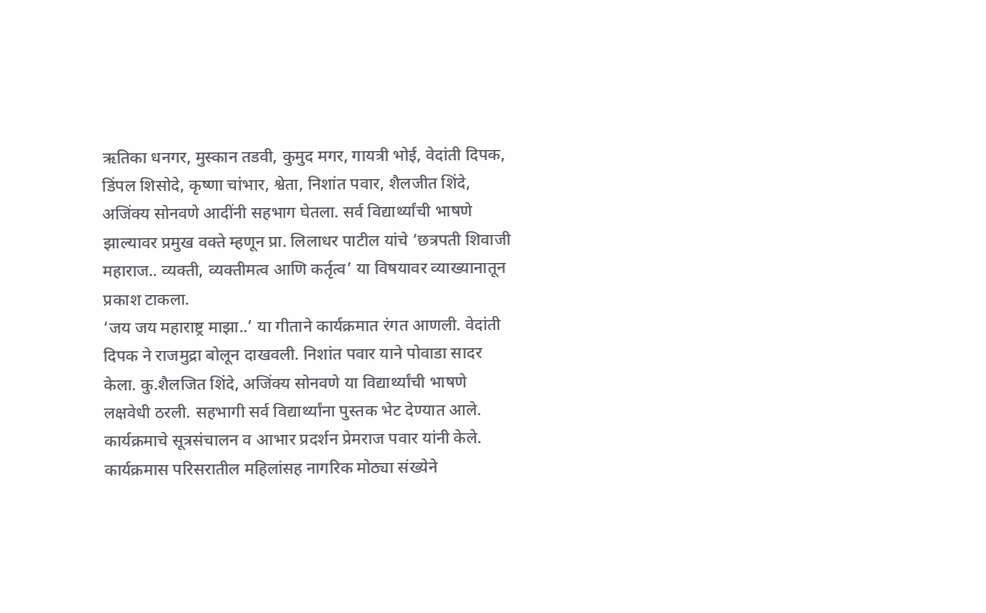ऋतिका धनगर, मुस्कान तडवी, कुमुद मगर, गायत्री भोई, वेदांती दिपक, डिंपल शिसोदे, कृष्णा चांभार, श्वेता, निशांत पवार, शैलजीत शिंदे, अजिंक्य सोनवणे आदींनी सहभाग घेतला. सर्व विद्यार्थ्यांची भाषणे झाल्यावर प्रमुख वक्ते म्हणून प्रा. लिलाधर पाटील यांचे ‘छत्रपती शिवाजी महाराज.. व्यक्ती, व्यक्तीमत्व आणि कर्तृत्व’ या विषयावर व्याख्यानातून प्रकाश टाकला.
‘जय जय महाराष्ट्र माझा..’ या गीताने कार्यक्रमात रंगत आणली. वेदांती दिपक ने राजमुद्रा बोलून दाखवली. निशांत पवार याने पोवाडा सादर केला. कु.शैलजित शिंदे, अजिंक्य सोनवणे या विद्यार्थ्यांची भाषणे लक्षवेधी ठरली. सहभागी सर्व विद्यार्थ्यांना पुस्तक भेट देण्यात आले. कार्यक्रमाचे सूत्रसंचालन व आभार प्रदर्शन प्रेमराज पवार यांनी केले. कार्यक्रमास परिसरातील महिलांसह नागरिक मोठ्या संख्येने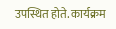उपस्थित होते. कार्यक्रम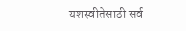यशस्वीतेसाठी सर्व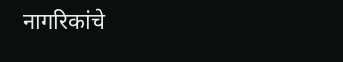नागरिकांचे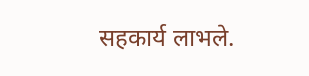सहकार्य लाभले.